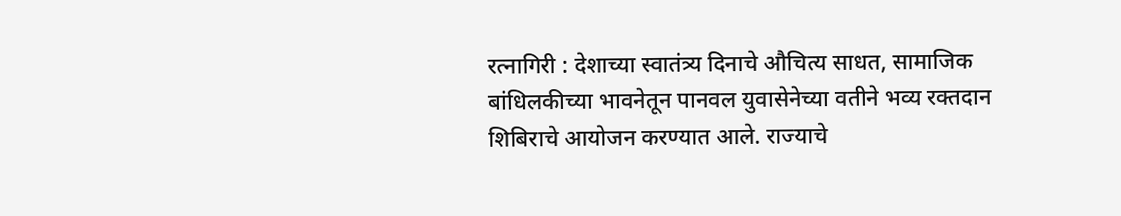रत्नागिरी : देशाच्या स्वातंत्र्य दिनाचे औचित्य साधत, सामाजिक बांधिलकीच्या भावनेतून पानवल युवासेनेच्या वतीने भव्य रक्तदान शिबिराचे आयोजन करण्यात आले. राज्याचे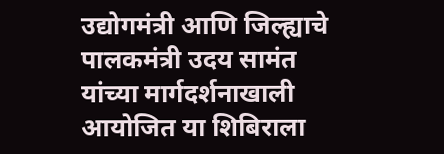उद्योगमंत्री आणि जिल्ह्याचे पालकमंत्री उदय सामंत यांच्या मार्गदर्शनाखाली आयोजित या शिबिराला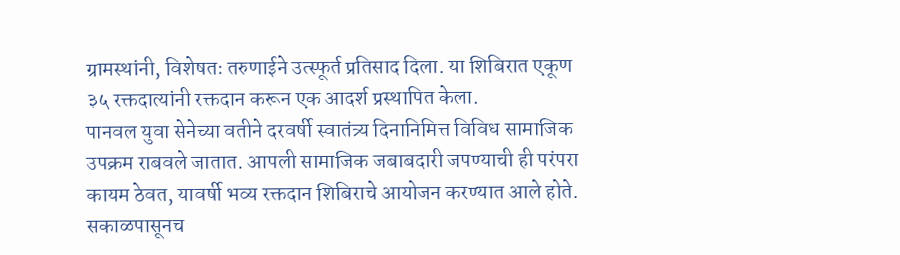ग्रामस्थांनी, विशेषतः तरुणाईने उत्स्फूर्त प्रतिसाद दिला. या शिबिरात एकूण ३५ रक्तदात्यांनी रक्तदान करून एक आदर्श प्रस्थापित केला.
पानवल युवा सेनेच्या वतीने दरवर्षी स्वातंत्र्य दिनानिमित्त विविध सामाजिक उपक्रम राबवले जातात. आपली सामाजिक जबाबदारी जपण्याची ही परंपरा कायम ठेवत, यावर्षी भव्य रक्तदान शिबिराचे आयोजन करण्यात आले होते. सकाळपासूनच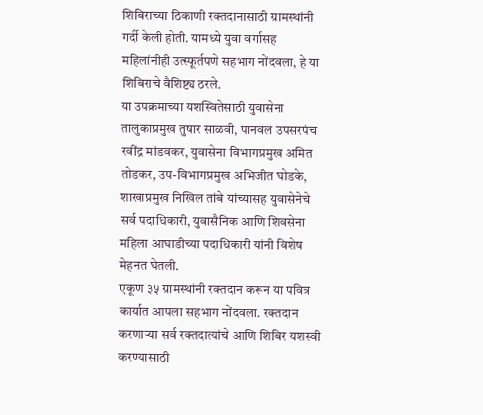शिबिराच्या ठिकाणी रक्तदानासाठी ग्रामस्थांनी गर्दी केली होती. यामध्ये युवा वर्गासह महिलांनीही उत्स्फूर्तपणे सहभाग नोंदवला, हे या शिबिराचे वैशिष्ट्य ठरले.
या उपक्रमाच्या यशस्वितेसाठी युवासेना तालुकाप्रमुख तुषार साळवी, पानवल उपसरपंच रवींद्र मांडवकर, युवासेना विभागप्रमुख अमित तोडकर, उप-विभागप्रमुख अभिजीत घोडके, शाखाप्रमुख निखिल तांबे यांच्यासह युवासेनेचे सर्व पदाधिकारी, युवासैनिक आणि शिवसेना महिला आघाडीच्या पदाधिकारी यांनी विशेष मेहनत घेतली.
एकूण ३५ ग्रामस्थांनी रक्तदान करून या पवित्र कार्यात आपला सहभाग नोंदवला. रक्तदान करणाऱ्या सर्व रक्तदात्यांचे आणि शिबिर यशस्वी करण्यासाठी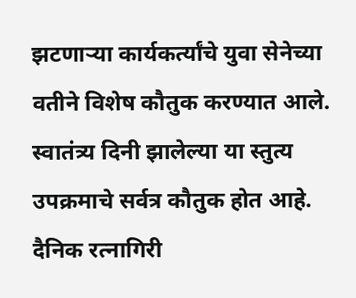झटणाऱ्या कार्यकर्त्यांचे युवा सेनेच्या वतीने विशेष कौतुक करण्यात आले. स्वातंत्र्य दिनी झालेल्या या स्तुत्य उपक्रमाचे सर्वत्र कौतुक होत आहे.
दैनिक रत्नागिरी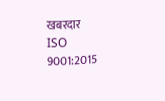खबरदार
ISO 9001:2015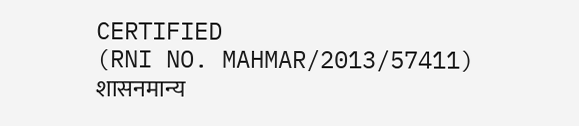CERTIFIED
(RNI NO. MAHMAR/2013/57411)
शासनमान्य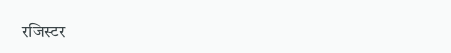रजिस्टर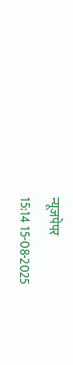न्यूजपेपर
15:14 15-08-2025